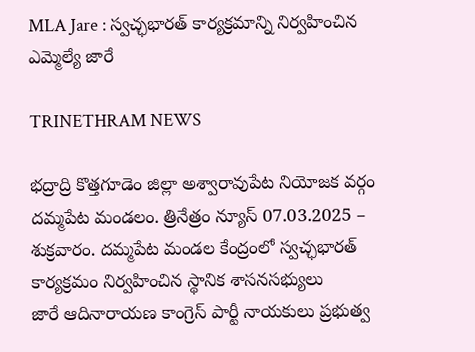MLA Jare : స్వచ్ఛభారత్ కార్యక్రమాన్ని నిర్వహించిన ఎమ్మెల్యే జారే

TRINETHRAM NEWS

భద్రాద్రి కొత్తగూడెం జిల్లా అశ్వారావుపేట నియోజక వర్గం దమ్మపేట మండలం. త్రినేత్రం న్యూస్ 07.03.2025 – శుక్రవారం. దమ్మపేట మండల కేంద్రంలో స్వచ్ఛభారత్ కార్యక్రమం నిర్వహించిన స్థానిక శాసనసభ్యులు
జారే ఆదినారాయణ కాంగ్రెస్ పార్టీ నాయకులు ప్రభుత్వ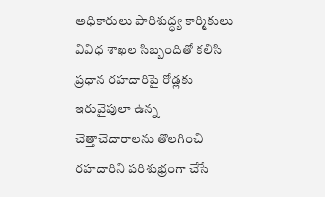అధికారులు పారిశుద్ధ్య కార్మికులు వివిధ శాఖల సిబ్బందితో కలిసి ప్రధాన రహదారిపై రోడ్లకు ఇరువైపులా ఉన్న చెత్తాచెదారాలను తొలగించి రహదారిని పరిశుభ్రంగా చేసే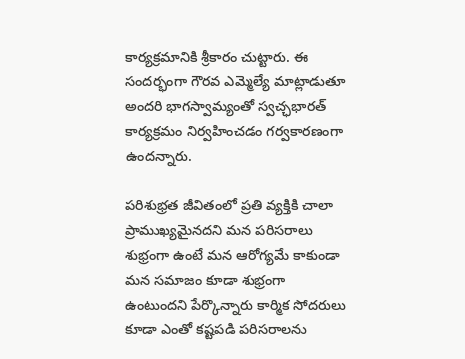కార్యక్రమానికి శ్రీకారం చుట్టారు. ఈ సందర్భంగా గౌరవ ఎమ్మెల్యే మాట్లాడుతూ అందరి భాగస్వామ్యంతో స్వచ్ఛభారత్ కార్యక్రమం నిర్వహించడం గర్వకారణంగా ఉందన్నారు.

పరిశుభ్రత జీవితంలో ప్రతి వ్యక్తికి చాలా ప్రాముఖ్యమైనదని మన పరిసరాలు శుభ్రంగా ఉంటే మన ఆరోగ్యమే కాకుండా మన సమాజం కూడా శుభ్రంగా ఉంటుందని పేర్కొన్నారు కార్మిక సోదరులు కూడా ఎంతో కష్టపడి పరిసరాలను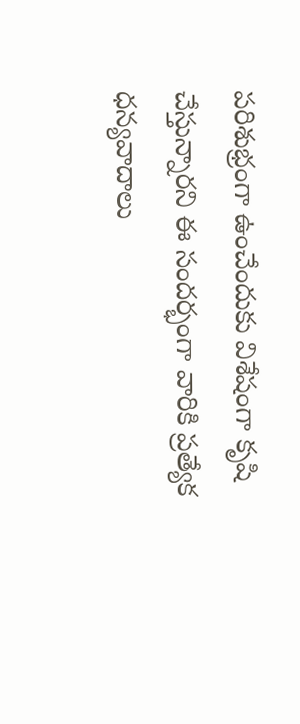పరిశుభ్రంగా ఉంచేందుకు విశేషంగా కృషి చేస్తున్నారని ఈ సందర్భంగా వారికి ప్రత్యేక ధన్యవాదాలు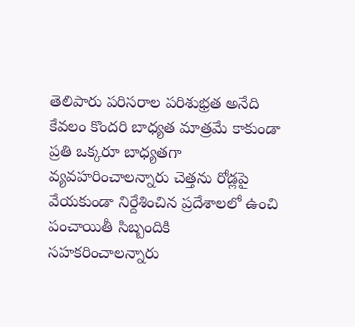తెలిపారు పరిసరాల పరిశుభ్రత అనేది కేవలం కొందరి బాధ్యత మాత్రమే కాకుండా ప్రతి ఒక్కరూ బాధ్యతగా వ్యవహరించాలన్నారు చెత్తను రోడ్లపై వేయకుండా నిర్దేశించిన ప్రదేశాలలో ఉంచి పంచాయితీ సిబ్బందికి సహకరించాలన్నారు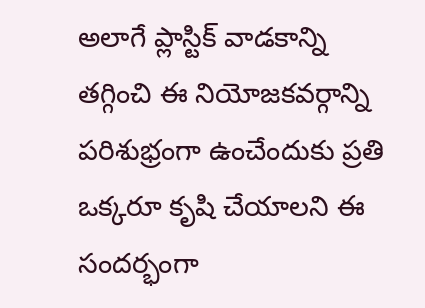అలాగే ప్లాస్టిక్ వాడకాన్ని తగ్గించి ఈ నియోజకవర్గాన్ని పరిశుభ్రంగా ఉంచేందుకు ప్రతి ఒక్కరూ కృషి చేయాలని ఈ సందర్భంగా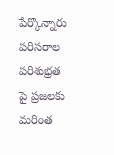పేర్కొన్నారు పరిసరాల పరిశుభ్రత పై ప్రజలకు మరింత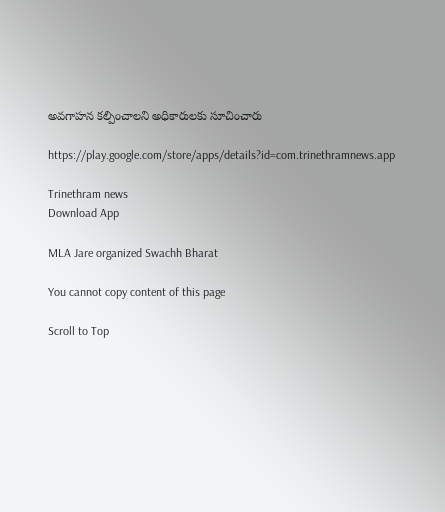అవగాహన కల్పించాలని అధికారులకు సూచించారు

https://play.google.com/store/apps/details?id=com.trinethramnews.app

Trinethram news
Download App

MLA Jare organized Swachh Bharat

You cannot copy content of this page

Scroll to Top